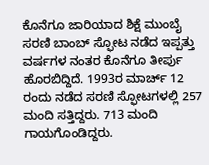ಕೊನೆಗೂ ಜಾರಿಯಾದ ಶಿಕ್ಷೆ ಮುಂಬೈ ಸರಣಿ ಬಾಂಬ್ ಸ್ಫೋಟ ನಡೆದ ಇಪ್ಪತ್ತು ವರ್ಷಗಳ ನಂತರ ಕೊನೆಗೂ ತೀರ್ಪು ಹೊರಬಿದ್ದಿದೆ. 1993ರ ಮಾರ್ಚ್ 12 ರಂದು ನಡೆದ ಸರಣಿ ಸ್ಫೋಟಗಳಲ್ಲಿ 257 ಮಂದಿ ಸತ್ತಿದ್ದರು. 713 ಮಂದಿ ಗಾಯಗೊಂಡಿದ್ದರು.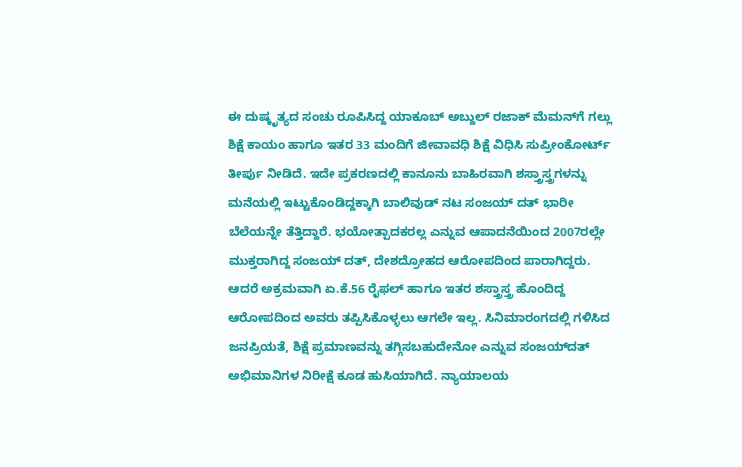ಈ ದುಷ್ಕೃತ್ಯದ ಸಂಚು ರೂಪಿಸಿದ್ದ ಯಾಕೂಬ್ ಅಬ್ದುಲ್ ರಜಾಕ್ ಮೆಮನ್‌ಗೆ ಗಲ್ಲು ಶಿಕ್ಷೆ ಕಾಯಂ ಹಾಗೂ ಇತರ 33 ಮಂದಿಗೆ ಜೀವಾವಧಿ ಶಿಕ್ಷೆ ವಿಧಿಸಿ ಸುಪ್ರೀಂಕೋರ್ಟ್ ತೀರ್ಪು ನೀಡಿದೆ. ಇದೇ ಪ್ರಕರಣದಲ್ಲಿ ಕಾನೂನು ಬಾಹಿರವಾಗಿ ಶಸ್ತ್ರಾಸ್ತ್ರಗಳನ್ನು ಮನೆಯಲ್ಲಿ ಇಟ್ಟುಕೊಂಡಿದ್ದಕ್ಕಾಗಿ ಬಾಲಿವುಡ್ ನಟ ಸಂಜಯ್ ದತ್ ಭಾರೀ ಬೆಲೆಯನ್ನೇ ತೆತ್ತಿದ್ದಾರೆ. ಭಯೋತ್ಪಾದಕರಲ್ಲ ಎನ್ನುವ ಆಪಾದನೆಯಿಂದ 2007ರಲ್ಲೇ ಮುಕ್ತರಾಗಿದ್ದ ಸಂಜಯ್ ದತ್, ದೇಶದ್ರೋಹದ ಆರೋಪದಿಂದ ಪಾರಾಗಿದ್ದರು. ಆದರೆ ಅಕ್ರಮವಾಗಿ ಏ.ಕೆ.56 ರೈಫಲ್ ಹಾಗೂ ಇತರ ಶಸ್ತ್ರಾಸ್ತ್ರ ಹೊಂದಿದ್ದ ಆರೋಪದಿಂದ ಅವರು ತಪ್ಪಿಸಿಕೊಳ್ಳಲು ಆಗಲೇ ಇಲ್ಲ. ಸಿನಿಮಾರಂಗದಲ್ಲಿ ಗಳಿಸಿದ ಜನಪ್ರಿಯತೆ, ಶಿಕ್ಷೆ ಪ್ರಮಾಣವನ್ನು ತಗ್ಗಿಸಬಹುದೇನೋ ಎನ್ನುವ ಸಂಜಯ್‌ದತ್ ಅಭಿಮಾನಿಗಳ ನಿರೀಕ್ಷೆ ಕೂಡ ಹುಸಿಯಾಗಿದೆ. ನ್ಯಾಯಾಲಯ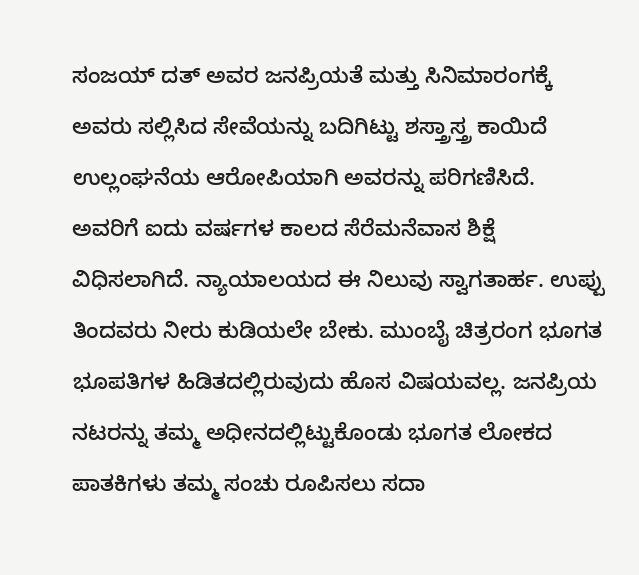ಸಂಜಯ್ ದತ್ ಅವರ ಜನಪ್ರಿಯತೆ ಮತ್ತು ಸಿನಿಮಾರಂಗಕ್ಕೆ ಅವರು ಸಲ್ಲಿಸಿದ ಸೇವೆಯನ್ನು ಬದಿಗಿಟ್ಟು ಶಸ್ತ್ರಾಸ್ತ್ರ ಕಾಯಿದೆ ಉಲ್ಲಂಘನೆಯ ಆರೋಪಿಯಾಗಿ ಅವರನ್ನು ಪರಿಗಣಿಸಿದೆ. ಅವರಿಗೆ ಐದು ವರ್ಷಗಳ ಕಾಲದ ಸೆರೆಮನೆವಾಸ ಶಿಕ್ಷೆ ವಿಧಿಸಲಾಗಿದೆ. ನ್ಯಾಯಾಲಯದ ಈ ನಿಲುವು ಸ್ವಾಗತಾರ್ಹ. ಉಪ್ಪು ತಿಂದವರು ನೀರು ಕುಡಿಯಲೇ ಬೇಕು. ಮುಂಬೈ ಚಿತ್ರರಂಗ ಭೂಗತ ಭೂಪತಿಗಳ ಹಿಡಿತದಲ್ಲಿರುವುದು ಹೊಸ ವಿಷಯವಲ್ಲ. ಜನಪ್ರಿಯ ನಟರನ್ನು ತಮ್ಮ ಅಧೀನದಲ್ಲಿಟ್ಟುಕೊಂಡು ಭೂಗತ ಲೋಕದ ಪಾತಕಿಗಳು ತಮ್ಮ ಸಂಚು ರೂಪಿಸಲು ಸದಾ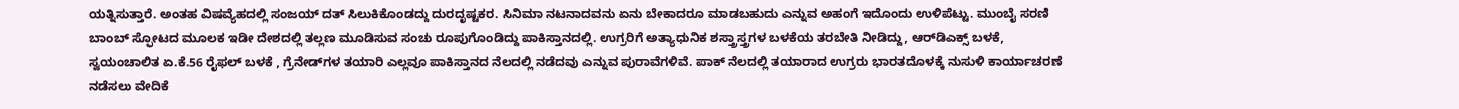ಯತ್ನಿಸುತ್ತಾರೆ. ಅಂತಹ ವಿಷವ್ಯೆಹದಲ್ಲಿ ಸಂಜಯ್ ದತ್ ಸಿಲುಕಿಕೊಂಡದ್ದು ದುರದೃಷ್ಟಕರ. ಸಿನಿಮಾ ನಟನಾದವನು ಏನು ಬೇಕಾದರೂ ಮಾಡಬಹುದು ಎನ್ನುವ ಅಹಂಗೆ ಇದೊಂದು ಉಳಿಪೆಟ್ಟು. ಮುಂಬೈ ಸರಣಿ ಬಾಂಬ್ ಸ್ಫೋಟದ ಮೂಲಕ ಇಡೀ ದೇಶದಲ್ಲಿ ತಲ್ಲಣ ಮೂಡಿಸುವ ಸಂಚು ರೂಪುಗೊಂಡಿದ್ದು ಪಾಕಿಸ್ತಾನದಲ್ಲಿ. ಉಗ್ರರಿಗೆ ಅತ್ಯಾಧುನಿಕ ಶಸ್ತ್ರಾಸ್ತ್ರಗಳ ಬಳಕೆಯ ತರಬೇತಿ ನೀಡಿದ್ದು, ಆರ್‌ಡಿಎಕ್ಸ್ ಬಳಕೆ, ಸ್ವಯಂಚಾಲಿತ ಏ.ಕೆ.56 ರೈಫಲ್ ಬಳಕೆ , ಗ್ರೆನೇಡ್‌ಗಳ ತಯಾರಿ ಎಲ್ಲವೂ ಪಾಕಿಸ್ತಾನದ ನೆಲದಲ್ಲಿ ನಡೆದವು ಎನ್ನುವ ಪುರಾವೆಗಳಿವೆ. ಪಾಕ್ ನೆಲದಲ್ಲಿ ತಯಾರಾದ ಉಗ್ರರು ಭಾರತದೊಳಕ್ಕೆ ನುಸುಳಿ ಕಾರ್ಯಾಚರಣೆ ನಡೆಸಲು ವೇದಿಕೆ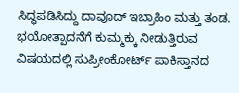ಸಿದ್ಧಪಡಿಸಿದ್ದು ದಾವೂದ್ ಇಬ್ರಾಹಿಂ ಮತ್ತು ತಂಡ. ಭಯೋತ್ಪಾದನೆಗೆ ಕುಮ್ಮಕ್ಕು ನೀಡುತ್ತಿರುವ ವಿಷಯದಲ್ಲಿ ಸುಪ್ರೀಂಕೋರ್ಟ್ ಪಾಕಿಸ್ತಾನದ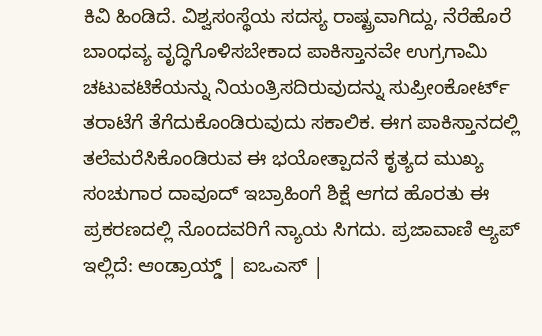ಕಿವಿ ಹಿಂಡಿದೆ. ವಿಶ್ವಸಂಸ್ಥೆಯ ಸದಸ್ಯ ರಾಷ್ಟ್ರವಾಗಿದ್ದು, ನೆರೆಹೊರೆ ಬಾಂಧವ್ಯ ವೃದ್ಧಿಗೊಳಿಸಬೇಕಾದ ಪಾಕಿಸ್ತಾನವೇ ಉಗ್ರಗಾಮಿ ಚಟುವಟಿಕೆಯನ್ನು ನಿಯಂತ್ರಿಸದಿರುವುದನ್ನು ಸುಪ್ರೀಂಕೋರ್ಟ್ ತರಾಟೆಗೆ ತೆಗೆದುಕೊಂಡಿರುವುದು ಸಕಾಲಿಕ. ಈಗ ಪಾಕಿಸ್ತಾನದಲ್ಲಿ ತಲೆಮರೆಸಿಕೊಂಡಿರುವ ಈ ಭಯೋತ್ಪಾದನೆ ಕೃತ್ಯದ ಮುಖ್ಯ ಸಂಚುಗಾರ ದಾವೂದ್ ಇಬ್ರಾಹಿಂಗೆ ಶಿಕ್ಷೆ ಆಗದ ಹೊರತು ಈ ಪ್ರಕರಣದಲ್ಲಿ ನೊಂದವರಿಗೆ ನ್ಯಾಯ ಸಿಗದು. ಪ್ರಜಾವಾಣಿ ಆ್ಯಪ್ ಇಲ್ಲಿದೆ: ಆಂಡ್ರಾಯ್ಡ್ | ಐಒಎಸ್ |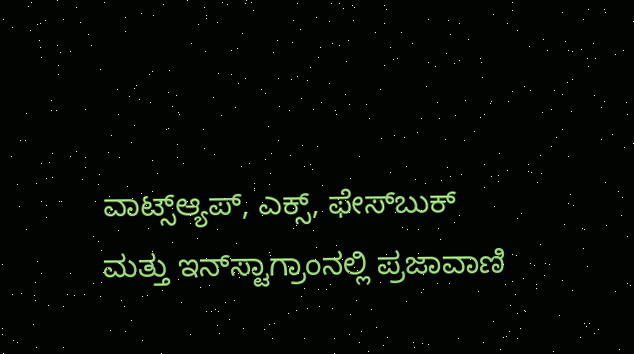ವಾಟ್ಸ್ಆ್ಯಪ್, ಎಕ್ಸ್, ಫೇಸ್‌ಬುಕ್ ಮತ್ತು ಇನ್‌ಸ್ಟಾಗ್ರಾಂನಲ್ಲಿ ಪ್ರಜಾವಾಣಿ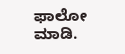ಫಾಲೋ ಮಾಡಿ.